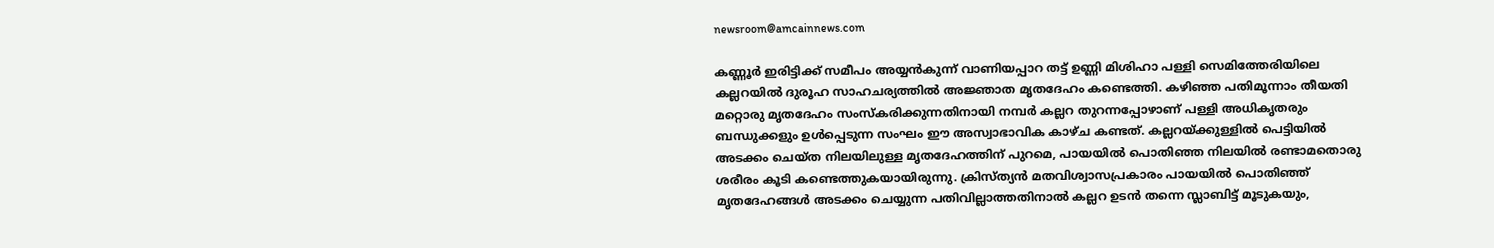newsroom@amcainnews.com

കണ്ണൂർ ഇരിട്ടിക്ക് സമീപം അയ്യൻകുന്ന് വാണിയപ്പാറ തട്ട് ഉണ്ണി മിശിഹാ പള്ളി സെമിത്തേരിയിലെ കല്ലറയിൽ ദുരൂഹ സാഹചര്യത്തിൽ അജ്ഞാത മൃതദേഹം കണ്ടെത്തി. കഴിഞ്ഞ പതിമൂന്നാം തീയതി മറ്റൊരു മൃതദേഹം സംസ്കരിക്കുന്നതിനായി നമ്പർ കല്ലറ തുറന്നപ്പോഴാണ് പള്ളി അധികൃതരും ബന്ധുക്കളും ഉൾപ്പെടുന്ന സംഘം ഈ അസ്വാഭാവിക കാഴ്ച കണ്ടത്. കല്ലറയ്ക്കുള്ളിൽ പെട്ടിയിൽ അടക്കം ചെയ്ത നിലയിലുള്ള മൃതദേഹത്തിന് പുറമെ, പായയിൽ പൊതിഞ്ഞ നിലയിൽ രണ്ടാമതൊരു ശരീരം കൂടി കണ്ടെത്തുകയായിരുന്നു. ക്രിസ്ത്യൻ മതവിശ്വാസപ്രകാരം പായയിൽ പൊതിഞ്ഞ് മൃതദേഹങ്ങൾ അടക്കം ചെയ്യുന്ന പതിവില്ലാത്തതിനാൽ കല്ലറ ഉടൻ തന്നെ സ്ലാബിട്ട് മൂടുകയും,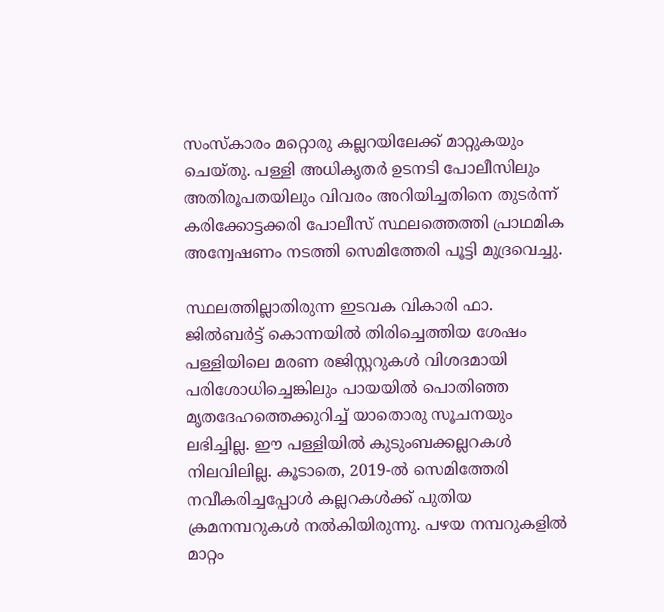സംസ്കാരം മറ്റൊരു കല്ലറയിലേക്ക് മാറ്റുകയും ചെയ്തു. പള്ളി അധികൃതർ ഉടനടി പോലീസിലും അതിരൂപതയിലും വിവരം അറിയിച്ചതിനെ തുടർന്ന് കരിക്കോട്ടക്കരി പോലീസ് സ്ഥലത്തെത്തി പ്രാഥമിക അന്വേഷണം നടത്തി സെമിത്തേരി പൂട്ടി മുദ്രവെച്ചു.

സ്ഥലത്തില്ലാതിരുന്ന ഇടവക വികാരി ഫാ. ജിൽബർട്ട് കൊന്നയിൽ തിരിച്ചെത്തിയ ശേഷം പള്ളിയിലെ മരണ രജിസ്റ്ററുകൾ വിശദമായി പരിശോധിച്ചെങ്കിലും പായയിൽ പൊതിഞ്ഞ മൃതദേഹത്തെക്കുറിച്ച് യാതൊരു സൂചനയും ലഭിച്ചില്ല. ഈ പള്ളിയിൽ കുടുംബക്കല്ലറകൾ നിലവിലില്ല. കൂടാതെ, 2019-ൽ സെമിത്തേരി നവീകരിച്ചപ്പോൾ കല്ലറകൾക്ക് പുതിയ ക്രമനമ്പറുകൾ നൽകിയിരുന്നു. പഴയ നമ്പറുകളിൽ മാറ്റം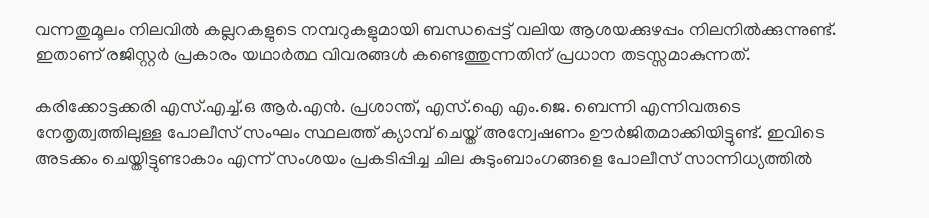വന്നതുമൂലം നിലവിൽ കല്ലറകളുടെ നമ്പറുകളുമായി ബന്ധപ്പെട്ട് വലിയ ആശയക്കുഴപ്പം നിലനിൽക്കുന്നുണ്ട്. ഇതാണ് രജിസ്റ്റർ പ്രകാരം യഥാർത്ഥ വിവരങ്ങൾ കണ്ടെത്തുന്നതിന് പ്രധാന തടസ്സമാകുന്നത്.

കരിക്കോട്ടക്കരി എസ്.എച്ച്.ഒ ആർ.എൻ. പ്രശാന്ത്, എസ്.ഐ എം.ജെ. ബെന്നി എന്നിവരുടെ നേതൃത്വത്തിലുള്ള പോലീസ് സംഘം സ്ഥലത്ത് ക്യാമ്പ് ചെയ്ത് അന്വേഷണം ഊർജിതമാക്കിയിട്ടുണ്ട്. ഇവിടെ അടക്കം ചെയ്തിട്ടുണ്ടാകാം എന്ന് സംശയം പ്രകടിപ്പിച്ച ചില കുടുംബാംഗങ്ങളെ പോലീസ് സാന്നിധ്യത്തിൽ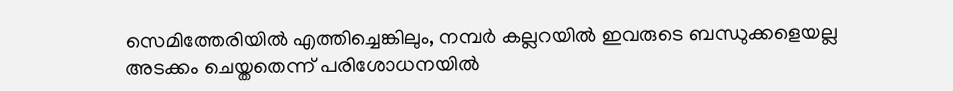സെമിത്തേരിയിൽ എത്തിച്ചെങ്കിലും, നമ്പർ കല്ലറയിൽ ഇവരുടെ ബന്ധുക്കളെയല്ല അടക്കം ചെയ്തതെന്ന് പരിശോധനയിൽ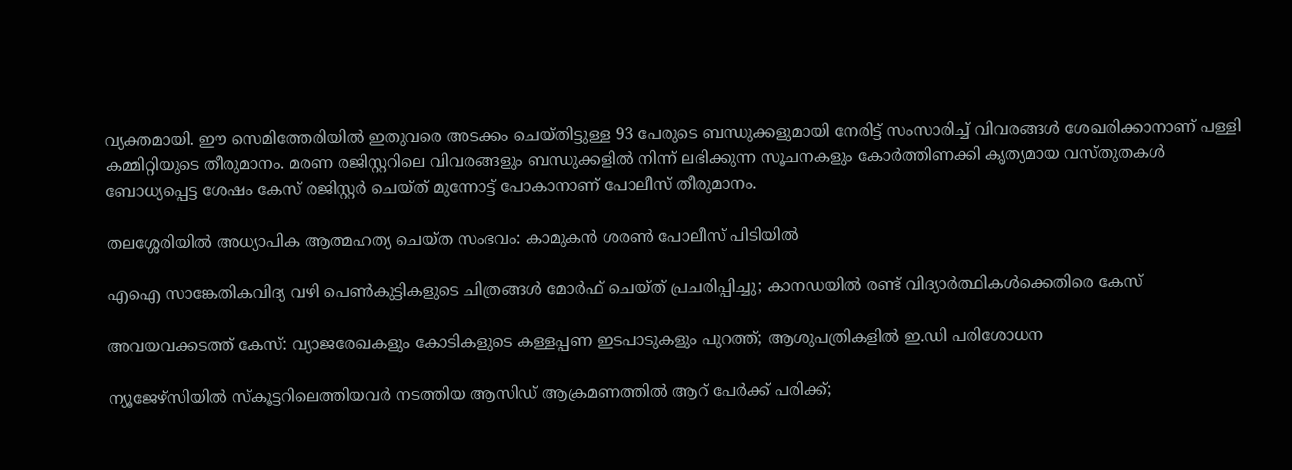വ്യക്തമായി. ഈ സെമിത്തേരിയിൽ ഇതുവരെ അടക്കം ചെയ്തിട്ടുള്ള 93 പേരുടെ ബന്ധുക്കളുമായി നേരിട്ട് സംസാരിച്ച് വിവരങ്ങൾ ശേഖരിക്കാനാണ് പള്ളി കമ്മിറ്റിയുടെ തീരുമാനം. മരണ രജിസ്റ്ററിലെ വിവരങ്ങളും ബന്ധുക്കളിൽ നിന്ന് ലഭിക്കുന്ന സൂചനകളും കോർത്തിണക്കി കൃത്യമായ വസ്തുതകൾ ബോധ്യപ്പെട്ട ശേഷം കേസ് രജിസ്റ്റർ ചെയ്ത് മുന്നോട്ട് പോകാനാണ് പോലീസ് തീരുമാനം.

തലശ്ശേരിയിൽ അധ്യാപിക ആത്മഹത്യ ചെയ്ത സംഭവം: കാമുകൻ ശരൺ പോലീസ് പിടിയിൽ

എഐ സാങ്കേതികവിദ്യ വഴി പെൺകുട്ടികളുടെ ചിത്രങ്ങൾ മോർഫ് ചെയ്ത് പ്രചരിപ്പിച്ചു; കാനഡയിൽ രണ്ട് വിദ്യാർത്ഥികൾക്കെതിരെ കേസ്

അവയവക്കടത്ത് കേസ്: വ്യാജരേഖകളും കോടികളുടെ കള്ളപ്പണ ഇടപാടുകളും പുറത്ത്; ആശുപത്രികളിൽ ഇ.ഡി പരിശോധന

ന്യൂജേഴ്‌സിയിൽ സ്കൂട്ടറിലെത്തിയവർ നടത്തിയ ആസിഡ് ആക്രമണത്തിൽ ആറ് പേർക്ക് പരിക്ക്;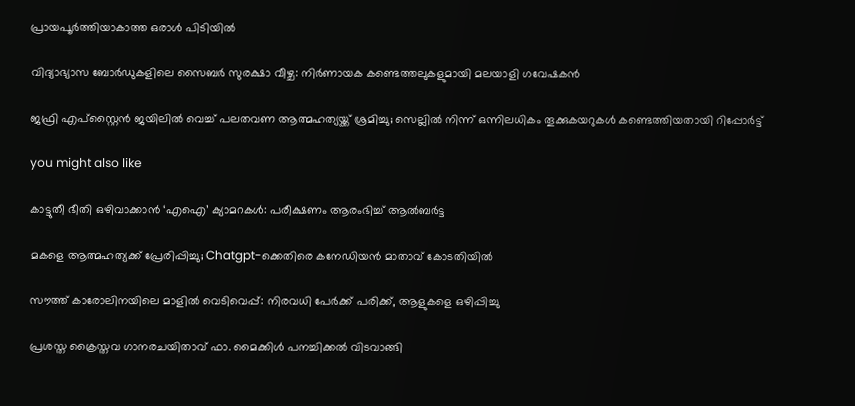പ്രായപൂർത്തിയാകാത്ത ഒരാൾ പിടിയിൽ

വിദ്യാഭ്യാസ ബോർഡുകളിലെ സൈബർ സുരക്ഷാ വീഴ്ച: നിർണായക കണ്ടെത്തലുകളുമായി മലയാളി ഗവേഷകൻ

ജഫ്രി എപ്സ്റ്റൈൻ ജയിലിൽ വെച്ച് പലതവണ ആത്മഹത്യയ്ക്ക് ശ്രമിച്ചു; സെല്ലിൽ നിന്ന് ഒന്നിലധികം തൂക്കുകയറുകൾ കണ്ടെത്തിയതായി റിപ്പോർട്ട്

you might also like

കാട്ടുതീ ഭീതി ഒഴിവാക്കാൻ ‘എഐ’ ക്യാമറകൾ: പരീക്ഷണം ആരംഭിച്ച് ആൽബർട്ട

മകളെ ആത്മഹത്യക്ക് പ്രേരിപ്പിച്ചു; Chatgpt-ക്കെതിരെ കനേഡിയൻ മാതാവ് കോടതിയിൽ

സൗത്ത് കാരോലിനയിലെ മാളിൽ വെടിവെപ്പ്: നിരവധി പേർക്ക് പരിക്ക്, ആളുകളെ ഒഴിപ്പിച്ചു

പ്രശസ്ത ക്രൈസ്തവ ഗാനരചയിതാവ് ഫാ. മൈക്കിൾ പനച്ചിക്കൽ വിടവാങ്ങി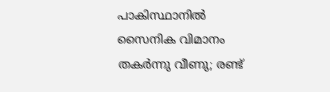പാകിസ്ഥാനിൽ സൈനിക വിമാനം തകർന്നു വീണു; രണ്ട്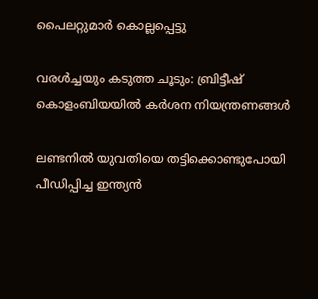പൈലറ്റുമാർ കൊല്ലപ്പെട്ടു

വരൾച്ചയും കടുത്ത ചൂടും: ബ്രിട്ടീഷ് കൊളംബിയയിൽ കർശന നിയന്ത്രണങ്ങൾ

ലണ്ടനിൽ യുവതിയെ തട്ടിക്കൊണ്ടുപോയി പീഡിപ്പിച്ച ഇന്ത്യൻ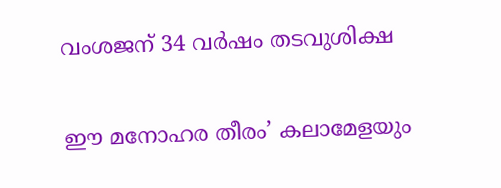വംശജന് 34 വർഷം തടവുശിക്ഷ

ഈ മനോഹര തീരം’ കലാമേളയും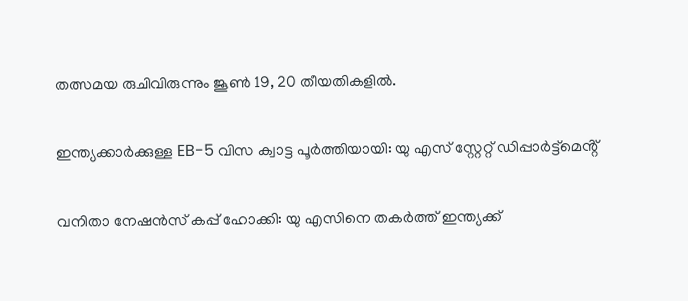തത്സമയ രുചിവിരുന്നും ജൂൺ 19, 20 തീയതികളിൽ.

ഇന്ത്യക്കാർക്കുള്ള EB-5 വിസ ക്വാട്ട പൂർത്തിയായി: യു എസ് സ്റ്റേറ്റ് ഡിപ്പാർട്ട്മെൻ്റ്

വനിതാ നേഷൻസ് കപ്പ് ഹോക്കി: യു എസിനെ തകർത്ത് ഇന്ത്യക്ക്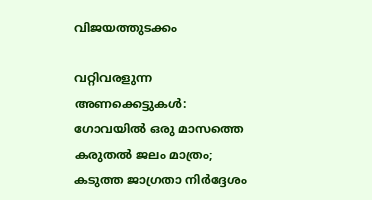വിജയത്തുടക്കം

വറ്റിവരളുന്ന അണക്കെട്ടുകൾ: ഗോവയിൽ ഒരു മാസത്തെ കരുതൽ ജലം മാത്രം; കടുത്ത ജാഗ്രതാ നിർദ്ദേശം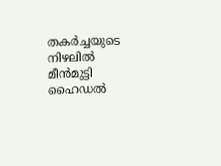തകർച്ചയുടെ നിഴലിൽ മീൻമുട്ടി ഹൈഡൽ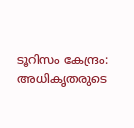ടൂറിസം കേന്ദ്രം: അധികൃതരുടെ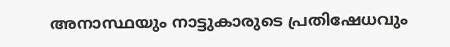അനാസ്ഥയും നാട്ടുകാരുടെ പ്രതിഷേധവും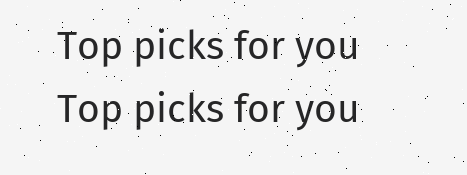Top picks for you
Top picks for you